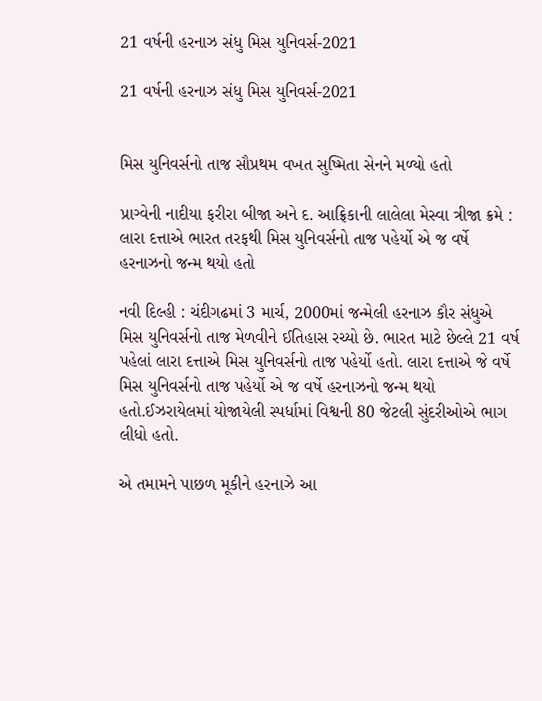21 વર્ષની હરનાઝ સંધુ મિસ યુનિવર્સ-2021

21 વર્ષની હરનાઝ સંધુ મિસ યુનિવર્સ-2021


મિસ યુનિવર્સનો તાજ સૌપ્રથમ વખત સુષ્મિતા સેનને મળ્યો હતો

પ્રાગ્વેની નાદીયા ફરીરા બીજા અને દ. આફ્રિકાની લાલેલા મેસ્વા ત્રીજા ક્રમે : લારા દત્તાએ ભારત તરફથી મિસ યુનિવર્સનો તાજ પહેર્યો એ જ વર્ષે હરનાઝનો જન્મ થયો હતો

નવી દિલ્હી : ચંદીગઢમાં 3 માર્ચ, 2000માં જન્મેલી હરનાઝ કૌર સંધુએ મિસ યુનિવર્સનો તાજ મેળવીને ઈતિહાસ રચ્યો છે. ભારત માટે છેલ્લે 21 વર્ષ પહેલાં લારા દત્તાએ મિસ યુનિવર્સનો તાજ પહેર્યો હતો. લારા દત્તાએ જે વર્ષે મિસ યુનિવર્સનો તાજ પહેર્યો એ જ વર્ષે હરનાઝનો જન્મ થયો હતો.ઈઝરાયેલમાં યોજાયેલી સ્પર્ધામાં વિશ્વની 80 જેટલી સુંદરીઓએ ભાગ લીધો હતો.

એ તમામને પાછળ મૂકીને હરનાઝે આ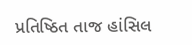પ્રતિષ્ઠિત તાજ હાંસિલ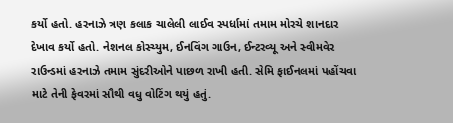કર્યો હતો. હરનાઝે ત્રણ કલાક ચાલેલી લાઈવ સ્પર્ધામાં તમામ મોરચે શાનદાર દેખાવ કર્યો હતો. નેશનલ કોસ્ચ્યુમ, ઈનવિંગ ગાઉન, ઈન્ટરવ્યૂ અને સ્વીમવેર રાઉન્ડમાં હરનાઝે તમામ સુંદરીઓને પાછળ રાખી હતી. સેમિ ફાઈનલમાં પહોંચવા માટે તેની ફેવરમાં સૌથી વધુ વોટિંગ થયું હતું.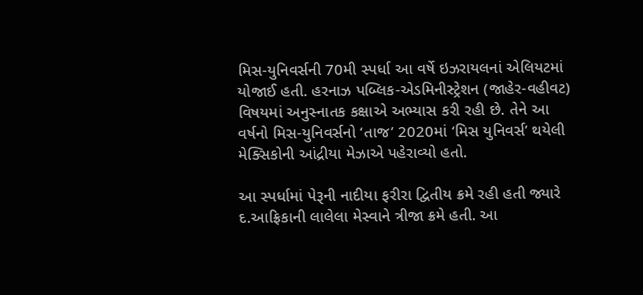મિસ-યુનિવર્સની 70મી સ્પર્ધા આ વર્ષે ઇઝરાયલનાં એલિયટમાં યોજાઈ હતી. હરનાઝ પબ્લિક-એડમિનીસ્ટ્રેશન (જાહેર-વહીવટ) વિષયમાં અનુસ્નાતક કક્ષાએ અભ્યાસ કરી રહી છે. તેને આ વર્ષનો મિસ-યુનિવર્સનો ‘તાજ’ 2020માં ‘મિસ યુનિવર્સ’ થયેલી મેક્સિકોની આંદ્રીયા મેઝાએ પહેરાવ્યો હતો.

આ સ્પર્ધામાં પેરૂની નાદીયા ફરીરા દ્વિતીય ક્રમે રહી હતી જ્યારે દ.આફ્રિકાની લાલેલા મેસ્વાને ત્રીજા ક્રમે હતી. આ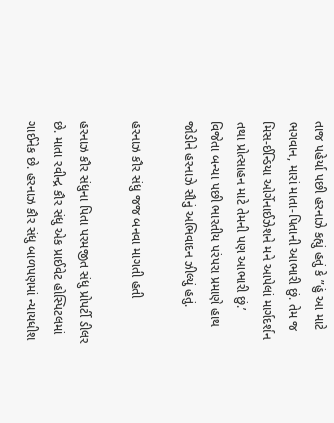તાજ પહેર્યા પછી હરનાઝે કહ્યું હતું કે ”હું આ માટે ભગવાન, મારાં માતા-પિતાની આભારી છું. તેમ જ મિસ-ઈન્ડિયા ઓર્ગેનાઈઝેશને મને આપેલાં માર્ગદર્શન તથા પ્રોત્સાહન માટે તેમની પણ આભારી છું.’ વિજેતા બન્યા પછી ભારતીય પરંપરા પ્રમાણે હાથ જોડીને હરનાઝે સૌનું અભિવાદન ઝીલ્યું હતું.

હરનાઝ કૌર સંધુ જજ બનવા માગતી હતી

હરનાઝ કૌર સંધુના પિતા પરમજીત સંધુ પ્રોપર્ટી ડીલર છે. માતા રવીન્દ્ર કૌર સંધુ એક પ્રાઈવેટ હોસ્પિટલમાં ગાઈનેક છે. હરનાઝ કૌર સંધુ બાળપણમાં ન્યાયધીશ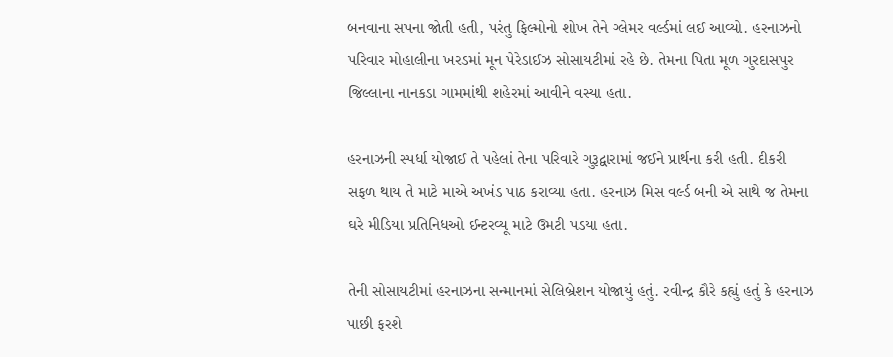બનવાના સપના જોતી હતી, પરંતુ ફિલ્મોનો શોખ તેને ગ્લેમર વર્લ્ડમાં લઈ આવ્યો. હરનાઝનો પરિવાર મોહાલીના ખરડમાં મૂન પેરેડાઈઝ સોસાયટીમાં રહે છે. તેમના પિતા મૂળ ગુરદાસપુર જિલ્લાના નાનકડા ગામમાંથી શહેરમાં આવીને વસ્યા હતા.

હરનાઝની સ્પર્ધા યોજાઈ તે પહેલાં તેના પરિવારે ગુરૂદ્વારામાં જઈને પ્રાર્થના કરી હતી. દીકરી સફળ થાય તે માટે માએ અખંડ પાઠ કરાવ્યા હતા. હરનાઝ મિસ વર્લ્ડ બની એ સાથે જ તેમના ઘરે મીડિયા પ્રતિનિધઓ ઈન્ટરવ્યૂ માટે ઉમટી પડયા હતા.

તેની સોસાયટીમાં હરનાઝના સન્માનમાં સેલિબ્રેશન યોજાયું હતું. રવીન્દ્ર કૌરે કહ્યું હતું કે હરનાઝ પાછી ફરશે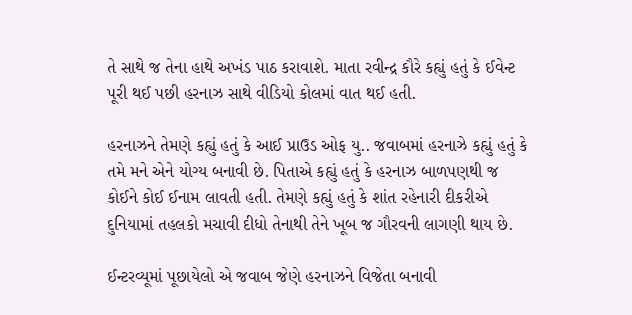તે સાથે જ તેના હાથે અખંડ પાઠ કરાવાશે. માતા રવીન્દ્ર કૌરે કહ્યું હતું કે ઈવેન્ટ પૂરી થઈ પછી હરનાઝ સાથે વીડિયો કોલમાં વાત થઈ હતી.

હરનાઝને તેમણે કહ્યું હતું કે આઈ પ્રાઉડ ઓફ યુ.. જવાબમાં હરનાઝે કહ્યું હતું કે તમે મને એને યોગ્ય બનાવી છે. પિતાએ કહ્યું હતું કે હરનાઝ બાળપણથી જ કોઈને કોઈ ઈનામ લાવતી હતી. તેમણે કહ્યું હતું કે શાંત રહેનારી દીકરીએ દુનિયામાં તહલકો મચાવી દીધો તેનાથી તેને ખૂબ જ ગૌરવની લાગણી થાય છે.

ઈન્ટરવ્યૂમાં પૂછાયેલો એ જવાબ જેણે હરનાઝને વિજેતા બનાવી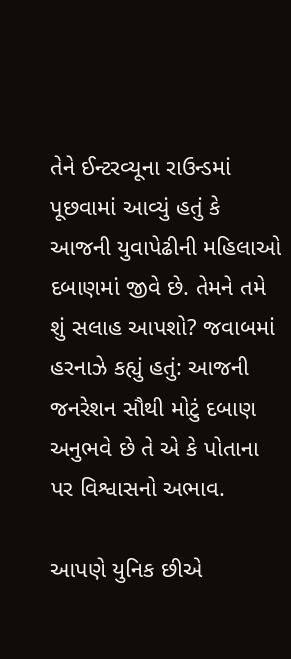તેને ઈન્ટરવ્યૂના રાઉન્ડમાં પૂછવામાં આવ્યું હતું કે આજની યુવાપેઢીની મહિલાઓ દબાણમાં જીવે છે. તેમને તમે શું સલાહ આપશો? જવાબમાં હરનાઝે કહ્યું હતું: આજની જનરેશન સૌથી મોટું દબાણ અનુભવે છે તે એ કે પોતાના પર વિશ્વાસનો અભાવ.

આપણે યુનિક છીએ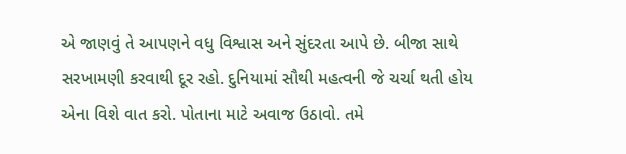એ જાણવું તે આપણને વધુ વિશ્વાસ અને સુંદરતા આપે છે. બીજા સાથે સરખામણી કરવાથી દૂર રહો. દુનિયામાં સૌથી મહત્વની જે ચર્ચા થતી હોય એના વિશે વાત કરો. પોતાના માટે અવાજ ઉઠાવો. તમે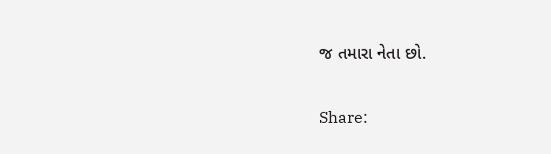જ તમારા નેતા છો.

Share: